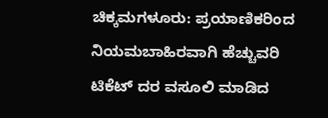ಚಿಕ್ಕಮಗಳೂರು: ಪ್ರಯಾಣಿಕರಿಂದ ನಿಯಮಬಾಹಿರವಾಗಿ ಹೆಚ್ಚುವರಿ ಟಿಕೆಟ್ ದರ ವಸೂಲಿ ಮಾಡಿದ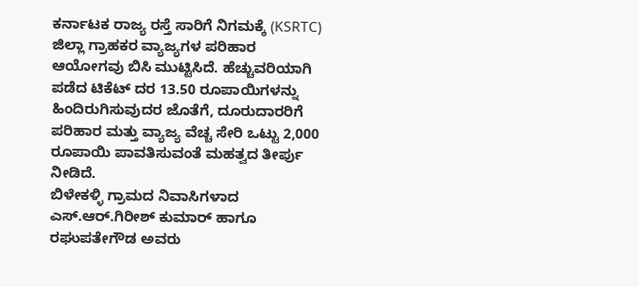ಕರ್ನಾಟಕ ರಾಜ್ಯ ರಸ್ತೆ ಸಾರಿಗೆ ನಿಗಮಕ್ಕೆ (KSRTC) ಜಿಲ್ಲಾ ಗ್ರಾಹಕರ ವ್ಯಾಜ್ಯಗಳ ಪರಿಹಾರ ಆಯೋಗವು ಬಿಸಿ ಮುಟ್ಟಿಸಿದೆ. ಹೆಚ್ಚುವರಿಯಾಗಿ ಪಡೆದ ಟಿಕೆಟ್ ದರ 13.50 ರೂಪಾಯಿಗಳನ್ನು ಹಿಂದಿರುಗಿಸುವುದರ ಜೊತೆಗೆ, ದೂರುದಾರರಿಗೆ ಪರಿಹಾರ ಮತ್ತು ವ್ಯಾಜ್ಯ ವೆಚ್ಚ ಸೇರಿ ಒಟ್ಟು 2,000 ರೂಪಾಯಿ ಪಾವತಿಸುವಂತೆ ಮಹತ್ವದ ತೀರ್ಪು ನೀಡಿದೆ.
ಬಿಳೇಕಳ್ಳಿ ಗ್ರಾಮದ ನಿವಾಸಿಗಳಾದ ಎಸ್.ಆರ್.ಗಿರೀಶ್ ಕುಮಾರ್ ಹಾಗೂ ರಘುಪತೇಗೌಡ ಅವರು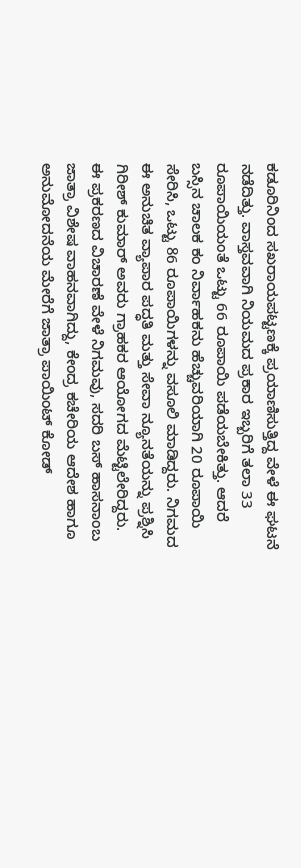ಕಡೂರಿನಿಂದ ಸಖರಾಯಪಟ್ಟಣಕ್ಕೆ ಪ್ರಯಾಣಿಸುತ್ತಿದ್ದ ವೇಳೆ ಈ ಘಟನೆ ನಡೆದಿತ್ತು. ವಾಸ್ತವವಾಗಿ ನಿಯಮದ ಪ್ರಕಾರ ಇಬ್ಬರಿಗೆ ತಲಾ 33 ರೂಪಾಯಿಯಂತೆ ಒಟ್ಟು 66 ರೂಪಾಯಿ ಪಡೆಯಬೇಕಿತ್ತು. ಆದರೆ ಬಸ್ಸಿನ ಚಾಲಕ ಕಂ ನಿರ್ವಾಹಕನು ಹೆಚ್ಚುವರಿಯಾಗಿ 20 ರೂಪಾಯಿ ಸೇರಿಸಿ, ಒಟ್ಟು 86 ರೂಪಾಯಿಗಳನ್ನು ವಸೂಲಿ ಮಾಡಿದ್ದರು. ನಿಗಮದ ಈ ಅನುಚಿತ ವ್ಯಾಪಾರ ಪದ್ಧತಿ ಮತ್ತು ಸೇವಾ ನ್ಯೂನತೆಯನ್ನು ಪ್ರಶ್ನಿಸಿ ಗಿರೀಶ್ ಕುಮಾರ್ ಅವರು ಗ್ರಾಹಕರ ಆಯೋಗದ ಮೆಟ್ಟಿಲೇರಿದ್ದರು.
ಈ ಪ್ರಕರಣದ ವಿಚಾರಣೆ ವೇಳೆ ನಿಗಮವು, ಸದರಿ ಬಸ್ ಹಾಸನಾಂಬ ಜಾತ್ರಾ ವಿಶೇಷ ವಾಹನವಾಗಿದ್ದು, ಕೇಂದ್ರ ಕಚೇರಿಯ ಆದೇಶ ಹಾಗೂ ಅನುಮೋದನೆಯ ಮೇರೆಗೆ ಜಾತ್ರಾ ಪಾಯಿಂಟ್ ಕೋಡ್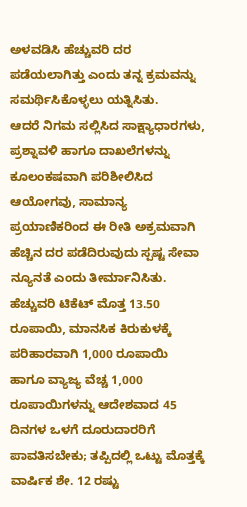ಅಳವಡಿಸಿ ಹೆಚ್ಚುವರಿ ದರ ಪಡೆಯಲಾಗಿತ್ತು ಎಂದು ತನ್ನ ಕ್ರಮವನ್ನು ಸಮರ್ಥಿಸಿಕೊಳ್ಳಲು ಯತ್ನಿಸಿತು.
ಆದರೆ ನಿಗಮ ಸಲ್ಲಿಸಿದ ಸಾಕ್ಷ್ಯಾಧಾರಗಳು, ಪ್ರಶ್ನಾವಳಿ ಹಾಗೂ ದಾಖಲೆಗಳನ್ನು ಕೂಲಂಕಷವಾಗಿ ಪರಿಶೀಲಿಸಿದ ಆಯೋಗವು, ಸಾಮಾನ್ಯ ಪ್ರಯಾಣಿಕರಿಂದ ಈ ರೀತಿ ಅಕ್ರಮವಾಗಿ ಹೆಚ್ಚಿನ ದರ ಪಡೆದಿರುವುದು ಸ್ಪಷ್ಟ ಸೇವಾ ನ್ಯೂನತೆ ಎಂದು ತೀರ್ಮಾನಿಸಿತು.
ಹೆಚ್ಚುವರಿ ಟಿಕೆಟ್ ಮೊತ್ತ 13.50 ರೂಪಾಯಿ, ಮಾನಸಿಕ ಕಿರುಕುಳಕ್ಕೆ ಪರಿಹಾರವಾಗಿ 1,000 ರೂಪಾಯಿ ಹಾಗೂ ವ್ಯಾಜ್ಯ ವೆಚ್ಚ 1,000 ರೂಪಾಯಿಗಳನ್ನು ಆದೇಶವಾದ 45 ದಿನಗಳ ಒಳಗೆ ದೂರುದಾರರಿಗೆ ಪಾವತಿಸಬೇಕು; ತಪ್ಪಿದಲ್ಲಿ ಒಟ್ಟು ಮೊತ್ತಕ್ಕೆ ವಾರ್ಷಿಕ ಶೇ. 12 ರಷ್ಟು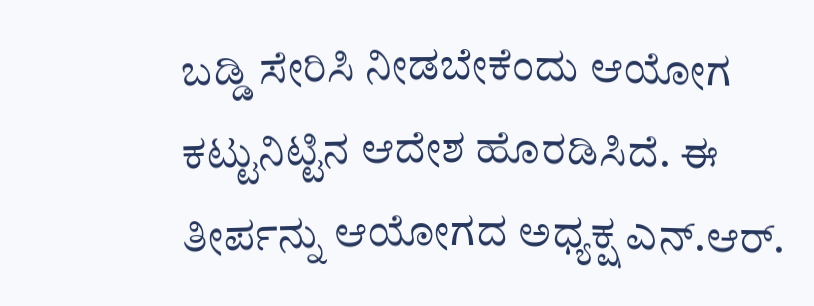ಬಡ್ಡಿ ಸೇರಿಸಿ ನೀಡಬೇಕೆಂದು ಆಯೋಗ ಕಟ್ಟುನಿಟ್ಟಿನ ಆದೇಶ ಹೊರಡಿಸಿದೆ. ಈ ತೀರ್ಪನ್ನು ಆಯೋಗದ ಅಧ್ಯಕ್ಷ ಎನ್.ಆರ್.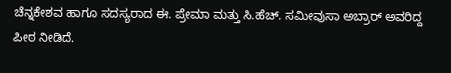ಚೆನ್ನಕೇಶವ ಹಾಗೂ ಸದಸ್ಯರಾದ ಈ. ಪ್ರೇಮಾ ಮತ್ತು ಸಿ.ಹೆಚ್. ಸಮೀವುಸಾ ಅಬ್ರಾರ್ ಅವರಿದ್ದ ಪೀಠ ನೀಡಿದೆ.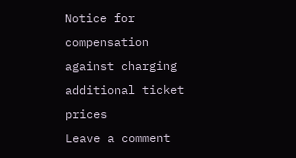Notice for compensation against charging additional ticket prices
Leave a comment